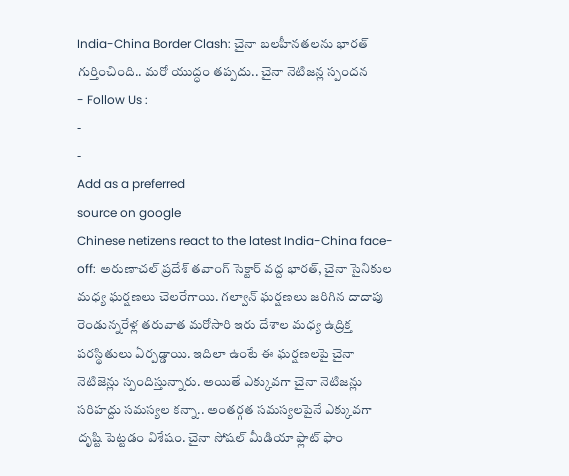India-China Border Clash: చైనా బలహీనతలను భారత్ గుర్తించింది.. మరో యుద్ధం తప్పదు.. చైనా నెటిజన్ల స్పందన
- Follow Us :
-
-
Add as a preferred
source on google
Chinese netizens react to the latest India-China face-off: అరుణాచల్ ప్రదేశ్ తవాంగ్ సెక్టార్ వద్ద భారత్, చైనా సైనికుల మధ్య ఘర్షణలు చెలరేగాయి. గల్వాన్ ఘర్షణలు జరిగిన దాదాపు రెండున్నరేళ్ల తరువాత మరోసారి ఇరు దేశాల మధ్య ఉద్రిక్త పరస్థితులు ఏర్పడ్డాయి. ఇదిలా ఉంటే ఈ ఘర్షణలపై చైనా నెటిజెన్లు స్పందిస్తున్నారు. అయితే ఎక్కువగా చైనా నెటిజన్లు సరిహద్దు సమస్యల కన్నా.. అంతర్గత సమస్యలపైనే ఎక్కువగా దృష్టి పెట్టడం విశేషం. చైనా సోషల్ మీడియా ఫ్లాట్ ఫాం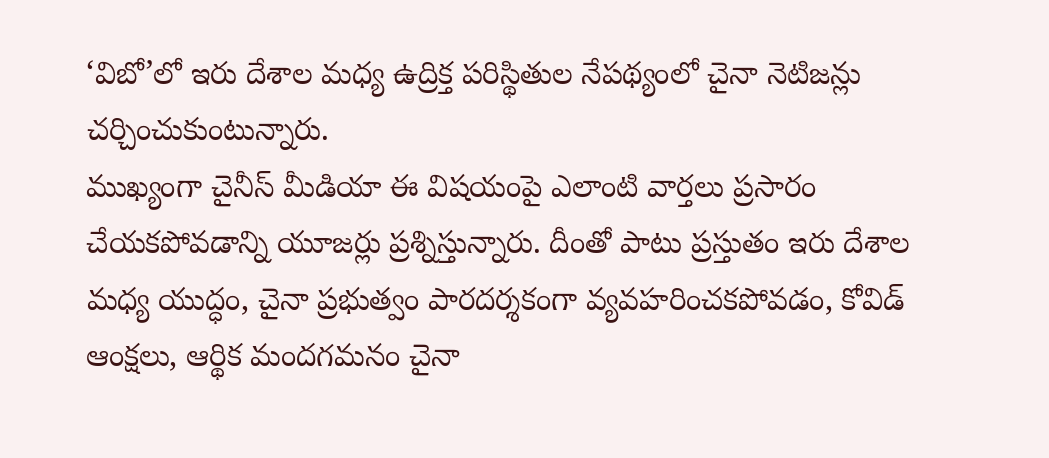‘విబో’లో ఇరు దేశాల మధ్య ఉద్రిక్త పరిస్థితుల నేపథ్యంలో చైనా నెటిజన్లు చర్చించుకుంటున్నారు.
ముఖ్యంగా చైనీస్ మీడియా ఈ విషయంపై ఎలాంటి వార్తలు ప్రసారం చేయకపోవడాన్ని యూజర్లు ప్రశ్నిస్తున్నారు. దీంతో పాటు ప్రస్తుతం ఇరు దేశాల మధ్య యుద్ధం, చైనా ప్రభుత్వం పారదర్శకంగా వ్యవహరించకపోవడం, కోవిడ్ ఆంక్షలు, ఆర్థిక మందగమనం చైనా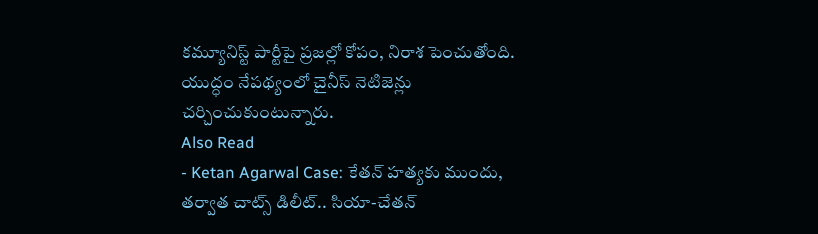కమ్యూనిస్ట్ పార్టీపై ప్రజల్లో కోపం, నిరాశ పెంచుతోంది. యుద్ధం నేపథ్యంలో చైనీస్ నెటిజెన్లు చర్చించుకుంటున్నారు.
Also Read
- Ketan Agarwal Case: కేతన్ హత్యకు ముందు, తర్వాత చాట్స్ డిలీట్.. సియా-చేతన్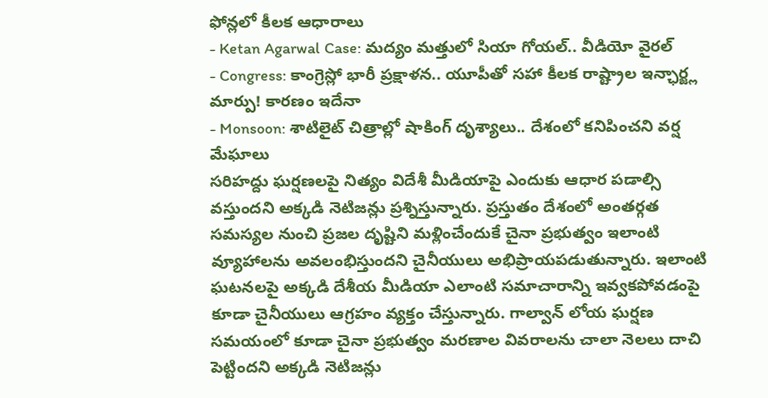ఫోన్లలో కీలక ఆధారాలు
- Ketan Agarwal Case: మద్యం మత్తులో సియా గోయల్.. వీడియో వైరల్
- Congress: కాంగ్రెస్లో భారీ ప్రక్షాళన.. యూపీతో సహా కీలక రాష్ట్రాల ఇన్ఛార్జ్ల మార్పు! కారణం ఇదేనా
- Monsoon: శాటిలైట్ చిత్రాల్లో షాకింగ్ దృశ్యాలు.. దేశంలో కనిపించని వర్ష మేఘాలు
సరిహద్దు ఘర్షణలపై నిత్యం విదేశీ మీడియాపై ఎందుకు ఆధార పడాల్సి వస్తుందని అక్కడి నెటిజన్లు ప్రశ్నిస్తున్నారు. ప్రస్తుతం దేశంలో అంతర్గత సమస్యల నుంచి ప్రజల దృష్టిని మళ్లించేందుకే చైనా ప్రభుత్వం ఇలాంటి వ్యూహాలను అవలంభిస్తుందని చైనీయులు అభిప్రాయపడుతున్నారు. ఇలాంటి ఘటనలపై అక్కడి దేశీయ మీడియా ఎలాంటి సమాచారాన్ని ఇవ్వకపోవడంపై కూడా చైనీయులు ఆగ్రహం వ్యక్తం చేస్తున్నారు. గాల్వాన్ లోయ ఘర్షణ సమయంలో కూడా చైనా ప్రభుత్వం మరణాల వివరాలను చాలా నెలలు దాచి పెట్టిందని అక్కడి నెటిజన్లు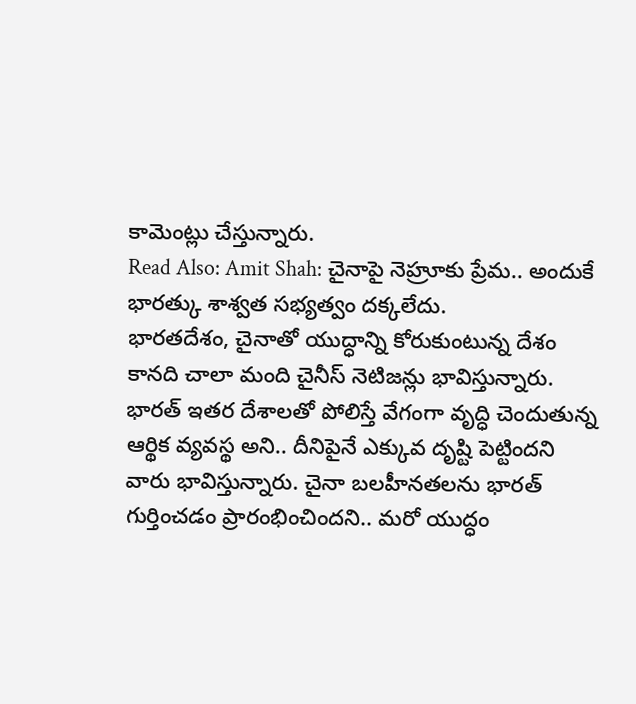కామెంట్లు చేస్తున్నారు.
Read Also: Amit Shah: చైనాపై నెహ్రూకు ప్రేమ.. అందుకే భారత్కు శాశ్వత సభ్యత్వం దక్కలేదు.
భారతదేశం, చైనాతో యుద్ధాన్ని కోరుకుంటున్న దేశం కానది చాలా మంది చైనీస్ నెటిజన్లు భావిస్తున్నారు. భారత్ ఇతర దేశాలతో పోలిస్తే వేగంగా వృద్ధి చెందుతున్న ఆర్థిక వ్యవస్థ అని.. దీనిపైనే ఎక్కువ దృష్టి పెట్టిందని వారు భావిస్తున్నారు. చైనా బలహీనతలను భారత్ గుర్తించడం ప్రారంభించిందని.. మరో యుద్ధం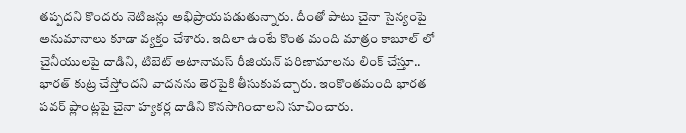తప్పదని కొందరు నెటిజన్లు అభిప్రాయపడుతున్నారు. దీంతో పాటు చైనా సైన్యంపై అనుమానాలు కూడా వ్యక్తం చేశారు. ఇదిలా ఉంటే కొంత మంది మాత్రం కాబూల్ లో చైనీయులపై దాడిని, టిబెట్ అటానామస్ రీజియన్ పరిణామాలను లింక్ చేస్తూ.. భారత్ కుట్ర చేస్తోందని వాదనను తెరపైకి తీసుకువచ్చారు. ఇంకొంతమంది భారత పవర్ ప్లాంట్లపై చైనా హ్యకర్ల దాడిని కొనసాగించాలని సూచించారు.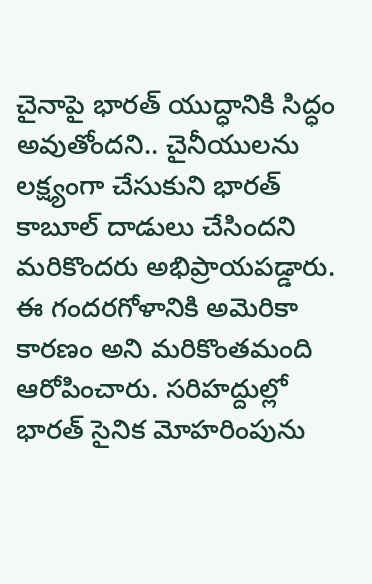చైనాపై భారత్ యుద్ధానికి సిద్ధం అవుతోందని.. చైనీయులను లక్ష్యంగా చేసుకుని భారత్ కాబూల్ దాడులు చేసిందని మరికొందరు అభిప్రాయపడ్డారు. ఈ గందరగోళానికి అమెరికా కారణం అని మరికొంతమంది ఆరోపించారు. సరిహద్దుల్లో భారత్ సైనిక మోహరింపును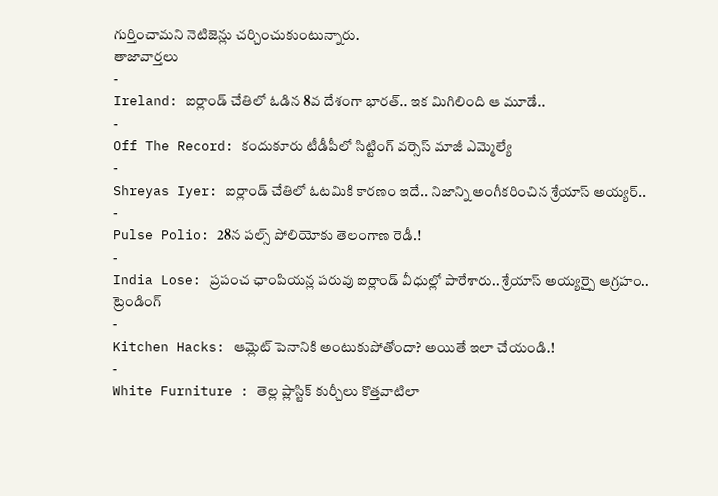గుర్తించామని నెటిజెన్లు చర్చించుకుంటున్నారు.
తాజావార్తలు
-
Ireland: ఐర్లాండ్ చేతిలో ఓడిన 8వ దేశంగా భారత్.. ఇక మిగిలింది ఆ మూడే..
-
Off The Record: కందుకూరు టీడీపీలో సిట్టింగ్ వర్సెస్ మాజీ ఎమ్మెల్యే
-
Shreyas Iyer: ఐర్లాండ్ చేతిలో ఓటమికి కారణం ఇదే.. నిజాన్ని అంగీకరించిన శ్రేయాస్ అయ్యర్..
-
Pulse Polio: 28న పల్స్ పోలియోకు తెలంగాణ రెడీ.!
-
India Lose: ప్రపంచ ఛాంపియన్ల పరువు ఐర్లాండ్ వీధుల్లో పారేశారు.. శ్రేయాస్ అయ్యర్పై ఆగ్రహం..
ట్రెండింగ్
-
Kitchen Hacks: ఆమ్లెట్ పెనానికి అంటుకుపోతోందా? అయితే ఇలా చేయండి.!
-
White Furniture : తెల్ల ప్లాస్టిక్ కుర్చీలు కొత్తవాటిలా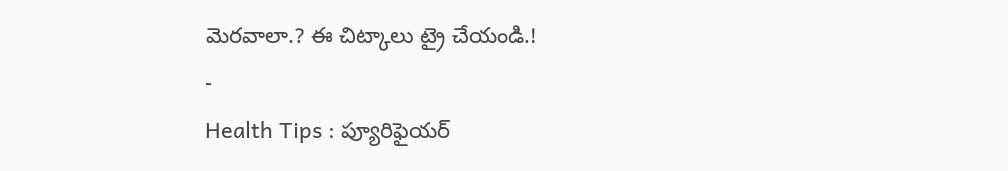మెరవాలా.? ఈ చిట్కాలు ట్రై చేయండి.!
-
Health Tips : ప్యూరిఫైయర్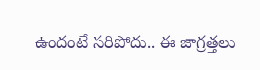ఉందంటే సరిపోదు.. ఈ జాగ్రత్తలు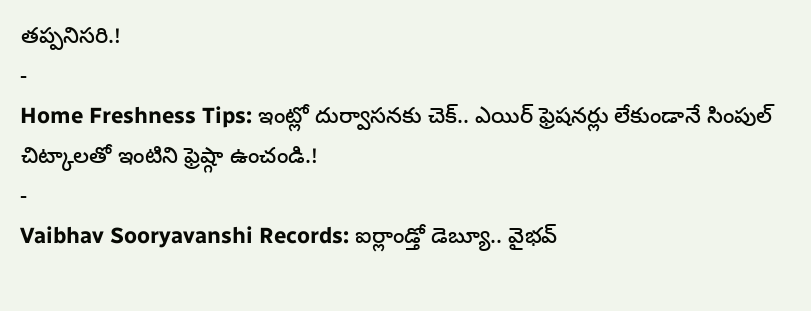తప్పనిసరి.!
-
Home Freshness Tips: ఇంట్లో దుర్వాసనకు చెక్.. ఎయిర్ ఫ్రెషనర్లు లేకుండానే సింపుల్ చిట్కాలతో ఇంటిని ఫ్రెష్గా ఉంచండి.!
-
Vaibhav Sooryavanshi Records: ఐర్లాండ్తో డెబ్యూ.. వైభవ్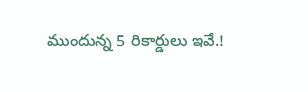ముందున్న 5 రికార్డులు ఇవే.!